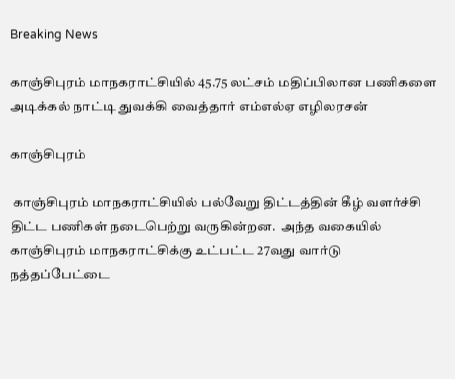Breaking News

காஞ்சிபுரம் மாநகராட்சியில் 45.75 லட்சம் மதிப்பிலான பணிகளை அடிக்கல் நாட்டி துவக்கி வைத்தார் எம்எல்ஏ எழிலரசன்

காஞ்சிபுரம்

 காஞ்சிபுரம் மாநகராட்சியில் பல்வேறு திட்டத்தின் கீழ் வளர்ச்சி திட்ட பணிகள் நடைபெற்று வருகின்றன.  அந்த வகையில் காஞ்சிபுரம் மாநகராட்சிக்கு உட்பட்ட 27வது வார்டு நத்தப்பேட்டை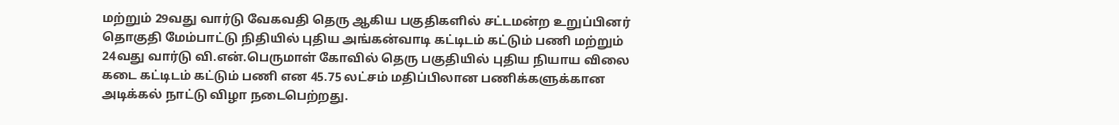மற்றும் 29வது வார்டு வேகவதி தெரு ஆகிய பகுதிகளில் சட்டமன்ற உறுப்பினர் தொகுதி மேம்பாட்டு நிதியில் புதிய அங்கன்வாடி கட்டிடம் கட்டும் பணி மற்றும் 24வது வார்டு வி.என்.பெருமாள் கோவில் தெரு பகுதியில் புதிய நியாய விலை கடை கட்டிடம் கட்டும் பணி என 45.75 லட்சம் மதிப்பிலான பணிக்களுக்கான அடிக்கல் நாட்டு விழா நடைபெற்றது.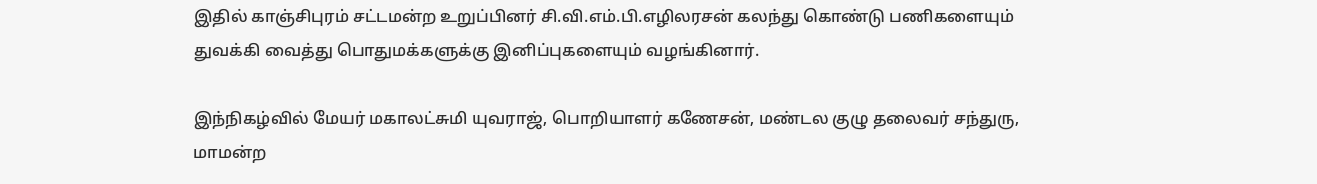இதில் காஞ்சிபுரம் சட்டமன்ற உறுப்பினர் சி.வி.எம்.பி.எழிலரசன் கலந்து கொண்டு பணிகளையும் துவக்கி வைத்து பொதுமக்களுக்கு இனிப்புகளையும் வழங்கினார்.

இந்நிகழ்வில் மேயர் மகாலட்சுமி யுவராஜ், பொறியாளர் கணேசன், மண்டல குழு தலைவர் சந்துரு, மாமன்ற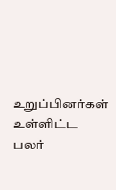உறுப்பினர்கள் உள்ளிட்ட பலர்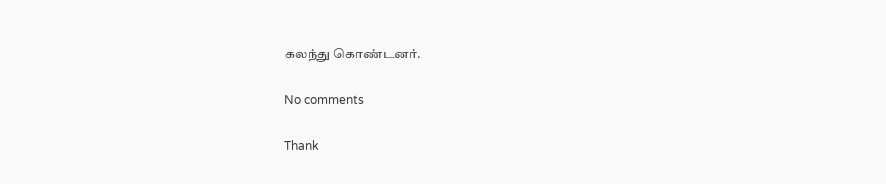கலந்து கொண்டனர்.

No comments

Thank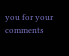you for your comments